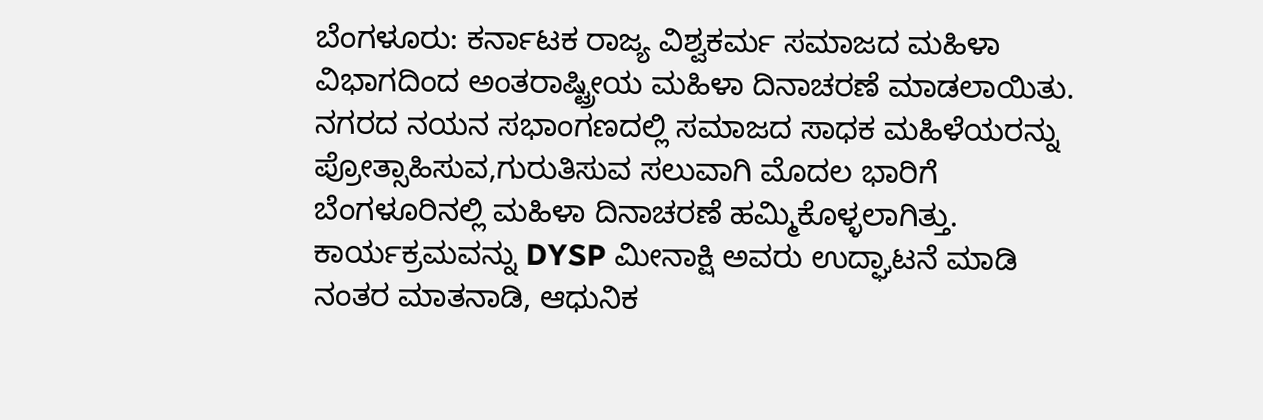ಬೆಂಗಳೂರು: ಕರ್ನಾಟಕ ರಾಜ್ಯ ವಿಶ್ವಕರ್ಮ ಸಮಾಜದ ಮಹಿಳಾ ವಿಭಾಗದಿಂದ ಅಂತರಾಷ್ಟ್ರೀಯ ಮಹಿಳಾ ದಿನಾಚರಣೆ ಮಾಡಲಾಯಿತು.
ನಗರದ ನಯನ ಸಭಾಂಗಣದಲ್ಲಿ ಸಮಾಜದ ಸಾಧಕ ಮಹಿಳೆಯರನ್ನು ಪ್ರೋತ್ಸಾಹಿಸುವ,ಗುರುತಿಸುವ ಸಲುವಾಗಿ ಮೊದಲ ಭಾರಿಗೆ ಬೆಂಗಳೂರಿನಲ್ಲಿ ಮಹಿಳಾ ದಿನಾಚರಣೆ ಹಮ್ಮಿಕೊಳ್ಳಲಾಗಿತ್ತು. ಕಾರ್ಯಕ್ರಮವನ್ನು DYSP ಮೀನಾಕ್ಷಿ ಅವರು ಉದ್ಘಾಟನೆ ಮಾಡಿ ನಂತರ ಮಾತನಾಡಿ, ಆಧುನಿಕ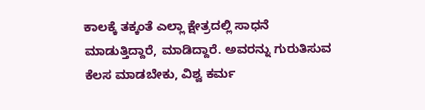ಕಾಲಕ್ಕೆ ತಕ್ಕಂತೆ ಎಲ್ಲಾ ಕ್ಷೇತ್ರದಲ್ಲಿ ಸಾಧನೆ ಮಾಡುತ್ತಿದ್ದಾರೆ, ಮಾಡಿದ್ದಾರೆ. ಅವರನ್ನು ಗುರುತಿಸುವ ಕೆಲಸ ಮಾಡಬೇಕು, ವಿಶ್ವ ಕರ್ಮ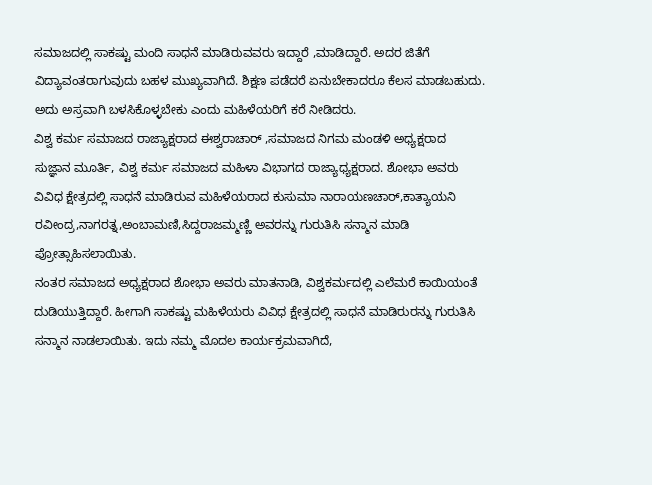ಸಮಾಜದಲ್ಲಿ ಸಾಕಷ್ಟು ಮಂದಿ ಸಾಧನೆ ಮಾಡಿರುವವರು ಇದ್ದಾರೆ ,ಮಾಡಿದ್ದಾರೆ. ಅದರ ಜಿತೆಗೆ ವಿದ್ಯಾವಂತರಾಗುವುದು ಬಹಳ ಮುಖ್ಯವಾಗಿದೆ. ಶಿಕ್ಷಣ ಪಡೆದರೆ ಏನುಬೇಕಾದರೂ ಕೆಲಸ ಮಾಡಬಹುದು. ಅದು ಅಸ್ರವಾಗಿ ಬಳಸಿಕೊಳ್ಳಬೇಕು ಎಂದು ಮಹಿಳೆಯರಿಗೆ ಕರೆ ನೀಡಿದರು.
ವಿಶ್ವ ಕರ್ಮ ಸಮಾಜದ ರಾಜ್ಯಾಕ್ಷರಾದ ಈಶ್ವರಾಚಾರ್ ,ಸಮಾಜದ ನಿಗಮ ಮಂಡಳಿ ಅಧ್ಯಕ್ಷರಾದ ಸುಜ್ಞಾನ ಮೂರ್ತಿ, ವಿಶ್ವ ಕರ್ಮ ಸಮಾಜದ ಮಹಿಳಾ ವಿಭಾಗದ ರಾಜ್ಯಾಧ್ಯಕ್ಷರಾದ. ಶೋಭಾ ಅವರು ವಿವಿಧ ಕ್ಷೇತ್ರದಲ್ಲಿ ಸಾಧನೆ ಮಾಡಿರುವ ಮಹಿಳೆಯರಾದ ಕುಸುಮಾ ನಾರಾಯಣಚಾರ್,ಕಾತ್ಯಾಯನಿ ರವೀಂದ್ರ,ನಾಗರತ್ನ,ಅಂಬಾಮಣಿ,ಸಿದ್ದರಾಜಮ್ಮಣ್ಣಿ ಅವರನ್ನು ಗುರುತಿಸಿ ಸನ್ಮಾನ ಮಾಡಿ ಪ್ರೋತ್ಸಾಹಿಸಲಾಯಿತು.
ನಂತರ ಸಮಾಜದ ಅಧ್ಯಕ್ಷರಾದ ಶೋಭಾ ಅವರು ಮಾತನಾಡಿ, ವಿಶ್ವಕರ್ಮದಲ್ಲಿ ಎಲೆಮರೆ ಕಾಯಿಯಂತೆ ದುಡಿಯುತ್ತಿದ್ದಾರೆ. ಹೀಗಾಗಿ ಸಾಕಷ್ಟು ಮಹಿಳೆಯರು ವಿವಿಧ ಕ್ಷೇತ್ರದಲ್ಲಿ ಸಾಧನೆ ಮಾಡಿರುರನ್ನು ಗುರುತಿಸಿ ಸನ್ಮಾನ ನಾಡಲಾಯಿತು. ಇದು ನಮ್ಮ ಮೊದಲ ಕಾರ್ಯಕ್ರಮವಾಗಿದೆ,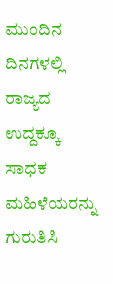ಮುಂದಿನ ದಿನಗಳಲ್ಲಿ ರಾಜ್ಯದ ಉದ್ದಕ್ಕೂ ಸಾಧಕ ಮಹಿಳೆಯರನ್ನು ಗುರುತಿಸಿ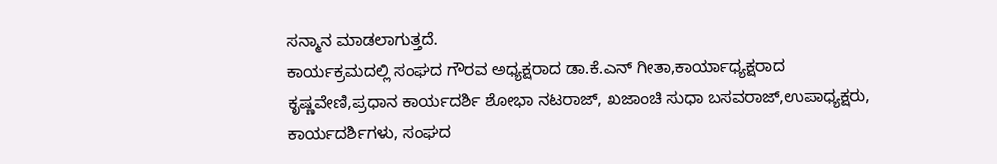ಸನ್ಮಾನ ಮಾಡಲಾಗುತ್ತದೆ.
ಕಾರ್ಯಕ್ರಮದಲ್ಲಿ ಸಂಘದ ಗೌರವ ಅಧ್ಯಕ್ಷರಾದ ಡಾ.ಕೆ.ಎನ್ ಗೀತಾ,ಕಾರ್ಯಾಧ್ಯಕ್ಷರಾದ ಕೃಷ್ಣವೇಣಿ,ಪ್ರಧಾನ ಕಾರ್ಯದರ್ಶಿ ಶೋಭಾ ನಟರಾಜ್, ಖಜಾಂಚಿ ಸುಧಾ ಬಸವರಾಜ್,ಉಪಾಧ್ಯಕ್ಷರು, ಕಾರ್ಯದರ್ಶಿಗಳು, ಸಂಘದ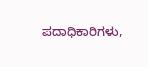ಪದಾಧಿಕಾರಿಗಳು,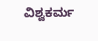ವಿಶ್ವಕರ್ಮ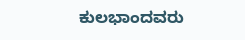ಕುಲಭಾಂದವರು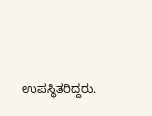ಉಪಸ್ಥಿತರಿದ್ದರು.